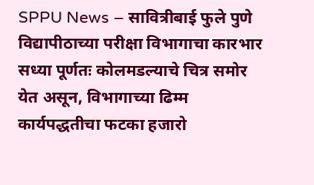SPPU News – सावित्रीबाई फुले पुणे विद्यापीठाच्या परीक्षा विभागाचा कारभार सध्या पूर्णतः कोलमडल्याचे चित्र समोर येत असून, विभागाच्या ढिम्म कार्यपद्धतीचा फटका हजारो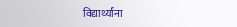विद्यार्थ्यांना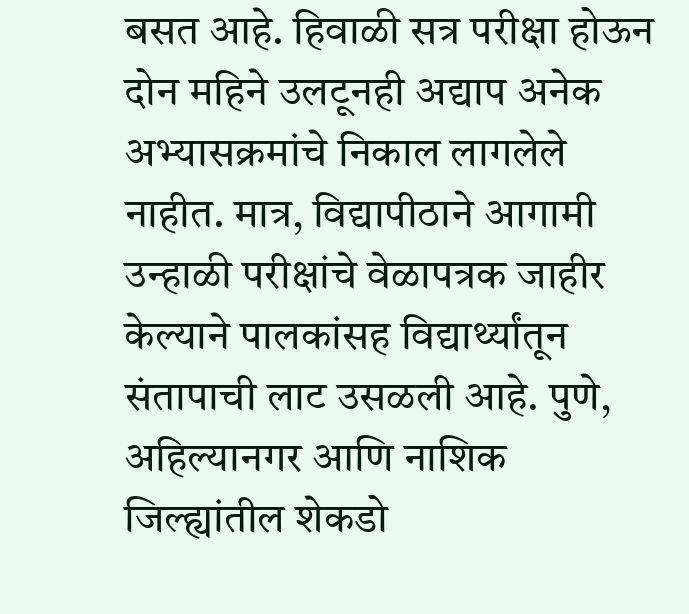बसत आहे. हिवाळी सत्र परीक्षा होऊन दोन महिने उलटूनही अद्याप अनेक अभ्यासक्रमांचे निकाल लागलेले नाहीत. मात्र, विद्यापीठाने आगामी उन्हाळी परीक्षांचे वेळापत्रक जाहीर केल्याने पालकांसह विद्यार्थ्यांतून संतापाची लाट उसळली आहे. पुणे, अहिल्यानगर आणि नाशिक जिल्ह्यांतील शेकडो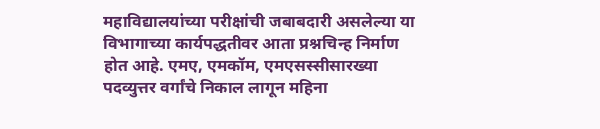महाविद्यालयांच्या परीक्षांची जबाबदारी असलेल्या या विभागाच्या कार्यपद्धतीवर आता प्रश्नचिन्ह निर्माण होत आहे. एमए, एमकॉम, एमएसस्सीसारख्या पदव्युत्तर वर्गांचे निकाल लागून महिना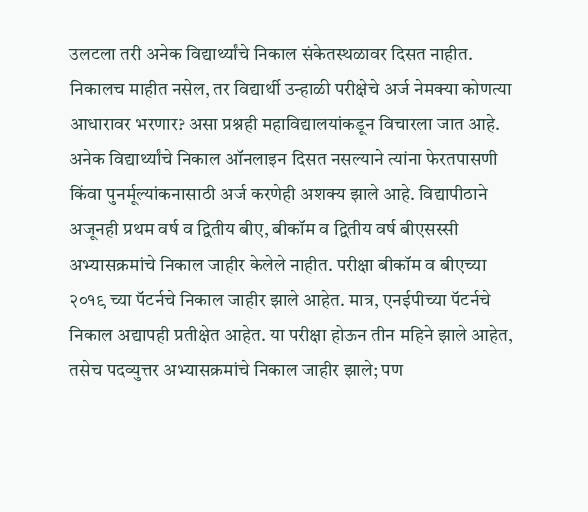उलटला तरी अनेक विद्यार्थ्यांचे निकाल संकेतस्थळावर दिसत नाहीत. निकालच माहीत नसेल, तर विद्यार्थी उन्हाळी परीक्षेचे अर्ज नेमक्या कोणत्या आधारावर भरणार? असा प्रश्नही महाविद्यालयांकडून विचारला जात आहे. अनेक विद्यार्थ्यांचे निकाल ऑनलाइन दिसत नसल्याने त्यांना फेरतपासणी किंवा पुनर्मूल्यांकनासाठी अर्ज करणेही अशक्य झाले आहे. विद्यापीठाने अजूनही प्रथम वर्ष व द्वितीय बीए, बीकॉम व द्वितीय वर्ष बीएसस्सी अभ्यासक्रमांचे निकाल जाहीर केलेले नाहीत. परीक्षा बीकॉम व बीएच्या २०१९ च्या पॅटर्नचे निकाल जाहीर झाले आहेत. मात्र, एनईपीच्या पॅटर्नचे निकाल अद्यापही प्रतीक्षेत आहेत. या परीक्षा होऊन तीन महिने झाले आहेत, तसेच पदव्युत्तर अभ्यासक्रमांचे निकाल जाहीर झाले; पण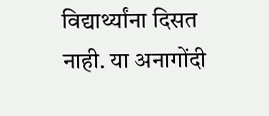विद्यार्थ्यांना दिसत नाही. या अनागोंदी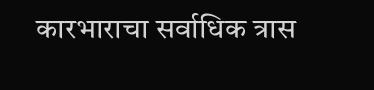कारभाराचा सर्वाधिक त्रास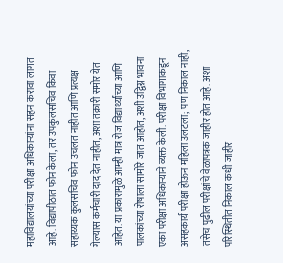महाविद्यालयांच्या परीक्षा अधिकाऱ्यांना सहन करावा लागत आहे. विद्यापीठात फोन केला, तर उपकुलसचिव किंवा सहाय्यक कुलसचिव फोन उचलत नाहीत आणि प्रत्यक्ष गेल्यास कर्मचारी दाद देत नाहीत, अशा तक्रारी समोर येत आहेत. या प्रकारामुळे आम्ही मात्र रोज विद्यार्थ्यांच्या आणि पालकांच्या रोषाला सामोरे जात आहोत, अशी उद्विग्न भावना एका परीक्षा अधिकाऱ्याने व्यक्त केली. परीक्षा विभागाकडून असहकार्य परीक्षा होऊन महिला उलटला; पण निकाल नाही, तसेच पुढील परीक्षांचे वेळापत्रक जाहीर होत आहे. अशा परिस्थितीत निकाल कधी जाहीर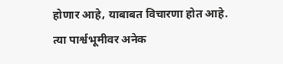होणार आहे, याबाबत विचारणा होत आहे. त्या पार्श्वभूमीवर अनेक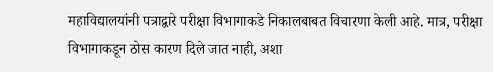महाविद्यालयांनी पत्राद्वारे परीक्षा विभागाकडे निकालबाबत विचारणा केली आहे. मात्र, परीक्षा विभागाकडून ठोस कारण दिले जात नाही, अशा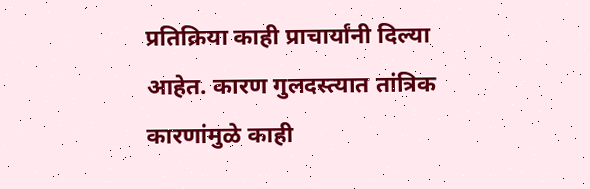प्रतिक्रिया काही प्राचार्यांनी दिल्या आहेत. कारण गुलदस्त्यात तांत्रिक कारणांमुळे काही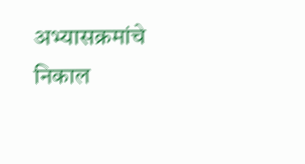अभ्यासक्रमांचे निकाल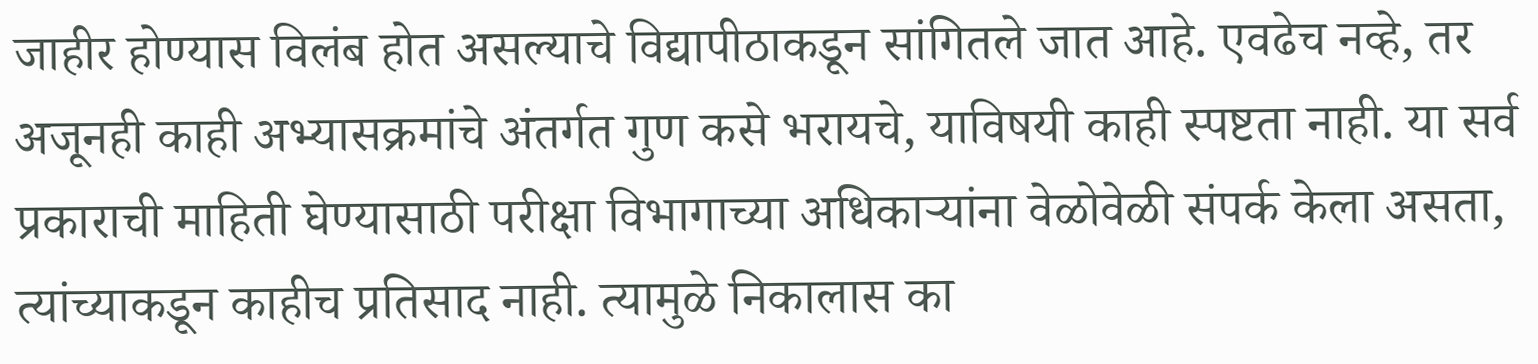जाहीर होण्यास विलंब होत असल्याचे विद्यापीठाकडून सांगितले जात आहे. एवढेच नव्हे, तर अजूनही काही अभ्यासक्रमांचे अंतर्गत गुण कसे भरायचे, याविषयी काही स्पष्टता नाही. या सर्व प्रकाराची माहिती घेण्यासाठी परीक्षा विभागाच्या अधिकाऱ्यांना वेळोवेळी संपर्क केला असता, त्यांच्याकडून काहीच प्रतिसाद नाही. त्यामुळे निकालास का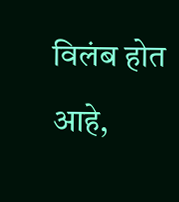विलंब होत आहे,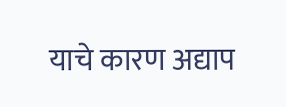याचे कारण अद्याप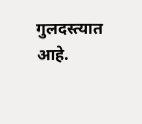गुलदस्त्यात आहे.